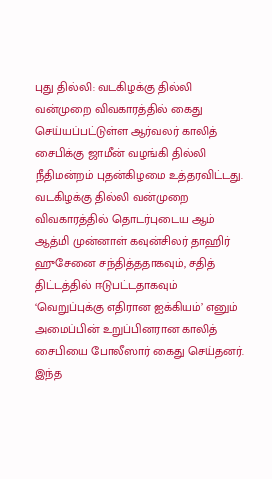புது தில்லி: வடகிழக்கு தில்லி வன்முறை விவகாரத்தில் கைது செய்யப்பட்டுள்ள ஆர்வலர் காலித் சைபிக்கு ஜாமீன் வழங்கி தில்லி நீதிமன்றம் புதன்கிழமை உத்தரவிட்டது.
வடகிழக்கு தில்லி வன்முறை விவகாரத்தில் தொடர்புடைய ஆம் ஆத்மி முன்னாள் கவுன்சிலர் தாஹிர் ஹுசேனை சந்தித்ததாகவும், சதித் திட்டத்தில் ஈடுபட்டதாகவும் ‘வெறுப்புக்கு எதிரான ஐக்கியம்’ எனும் அமைப்பின் உறுப்பினரான காலித் சைபியை போலீஸார் கைது செய்தனர். இந்த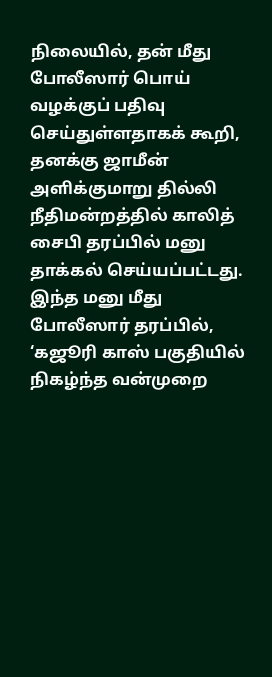நிலையில், தன் மீது போலீஸார் பொய் வழக்குப் பதிவு செய்துள்ளதாகக் கூறி, தனக்கு ஜாமீன் அளிக்குமாறு தில்லி நீதிமன்றத்தில் காலித் சைபி தரப்பில் மனு தாக்கல் செய்யப்பட்டது.
இந்த மனு மீது போலீஸார் தரப்பில், ‘கஜூரி காஸ் பகுதியில் நிகழ்ந்த வன்முறை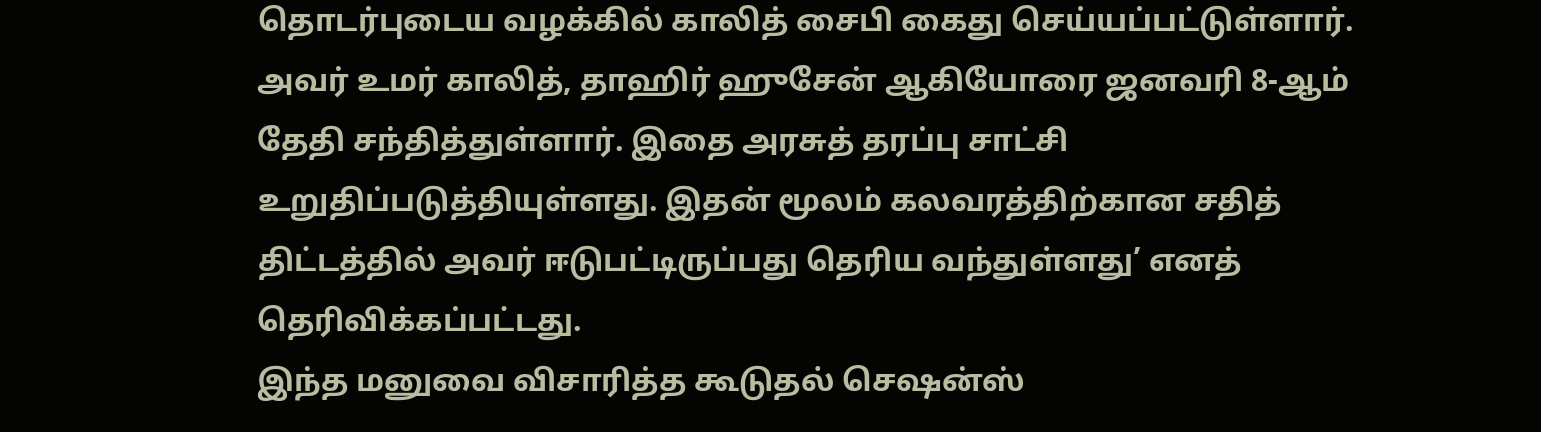தொடர்புடைய வழக்கில் காலித் சைபி கைது செய்யப்பட்டுள்ளார். அவர் உமர் காலித், தாஹிர் ஹுசேன் ஆகியோரை ஜனவரி 8-ஆம் தேதி சந்தித்துள்ளார். இதை அரசுத் தரப்பு சாட்சி உறுதிப்படுத்தியுள்ளது. இதன் மூலம் கலவரத்திற்கான சதித் திட்டத்தில் அவர் ஈடுபட்டிருப்பது தெரிய வந்துள்ளது’ எனத் தெரிவிக்கப்பட்டது.
இந்த மனுவை விசாரித்த கூடுதல் செஷன்ஸ்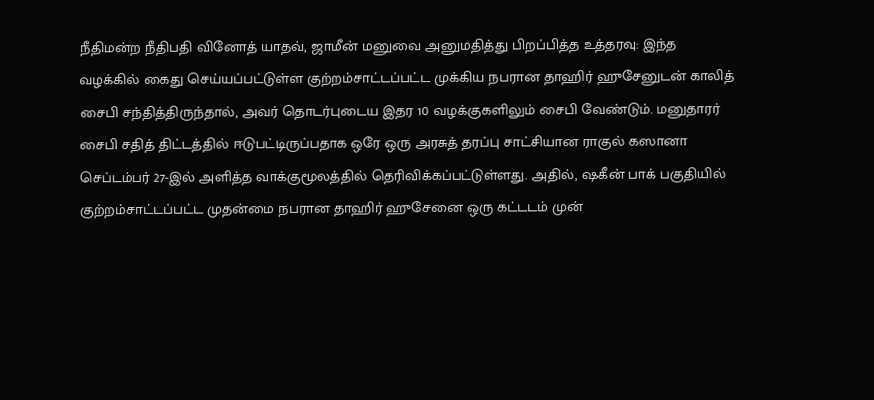நீதிமன்ற நீதிபதி வினோத் யாதவ், ஜாமீன் மனுவை அனுமதித்து பிறப்பித்த உத்தரவு: இந்த வழக்கில் கைது செய்யப்பட்டுள்ள குற்றம்சாட்டப்பட்ட முக்கிய நபரான தாஹிர் ஹுசேனுடன் காலித் சைபி சந்தித்திருந்தால், அவர் தொடர்புடைய இதர 10 வழக்குகளிலும் சைபி வேண்டும். மனுதாரர் சைபி சதித் திட்டத்தில் ஈடுபட்டிருப்பதாக ஒரே ஒரு அரசுத் தரப்பு சாட்சியான ராகுல் கஸானா செப்டம்பர் 27-இல் அளித்த வாக்குமூலத்தில் தெரிவிக்கப்பட்டுள்ளது. அதில், ஷகீன் பாக் பகுதியில் குற்றம்சாட்டப்பட்ட முதன்மை நபரான தாஹிர் ஹுசேனை ஒரு கட்டடம் முன்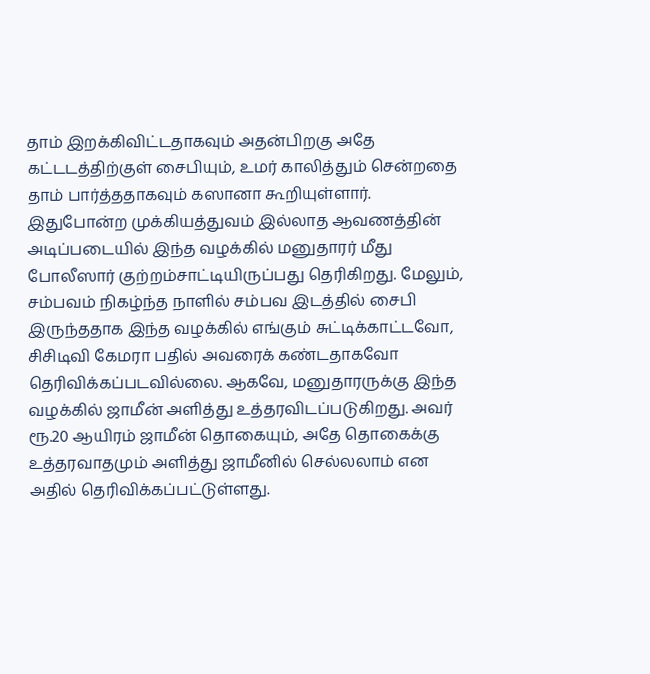தாம் இறக்கிவிட்டதாகவும் அதன்பிறகு அதே கட்டடத்திற்குள் சைபியும், உமர் காலித்தும் சென்றதை தாம் பார்த்ததாகவும் கஸானா கூறியுள்ளார்.
இதுபோன்ற முக்கியத்துவம் இல்லாத ஆவணத்தின் அடிப்படையில் இந்த வழக்கில் மனுதாரர் மீது போலீஸார் குற்றம்சாட்டியிருப்பது தெரிகிறது. மேலும், சம்பவம் நிகழ்ந்த நாளில் சம்பவ இடத்தில் சைபி இருந்ததாக இந்த வழக்கில் எங்கும் சுட்டிக்காட்டவோ, சிசிடிவி கேமரா பதில் அவரைக் கண்டதாகவோ தெரிவிக்கப்படவில்லை. ஆகவே, மனுதாரருக்கு இந்த வழக்கில் ஜாமீன் அளித்து உத்தரவிடப்படுகிறது. அவர் ரூ.20 ஆயிரம் ஜாமீன் தொகையும், அதே தொகைக்கு உத்தரவாதமும் அளித்து ஜாமீனில் செல்லலாம் என அதில் தெரிவிக்கப்பட்டுள்ளது.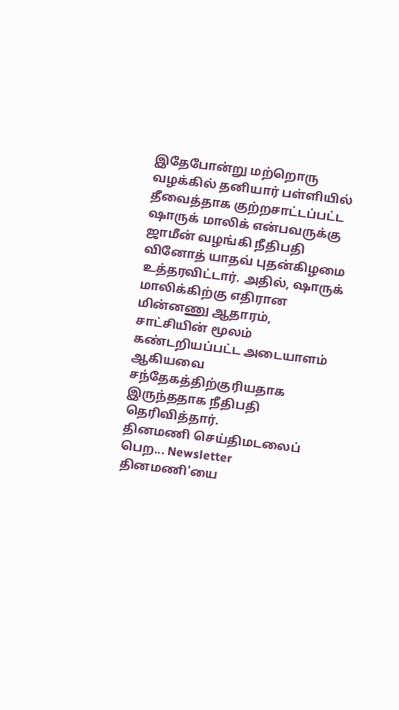இதேபோன்று மற்றொரு வழக்கில் தனியார் பள்ளியில் தீவைத்தாக குற்றசாட்டப்பட்ட ஷாருக் மாலிக் என்பவருக்கு ஜாமீன் வழங்கி நீதிபதி வினோத் யாதவ் புதன்கிழமை உத்தரவிட்டார். அதில், ஷாருக் மாலிக்கிற்கு எதிரான மின்னணு ஆதாரம், சாட்சியின் மூலம் கண்டறியப்பட்ட அடையாளம் ஆகியவை சந்தேகத்திற்குரியதாக இருந்ததாக நீதிபதி தெரிவித்தார்.
தினமணி செய்திமடலைப் பெற... Newsletter
தினமணி'யை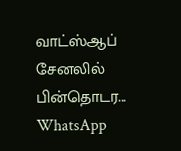வாட்ஸ்ஆப் சேனலில் பின்தொடர... WhatsApp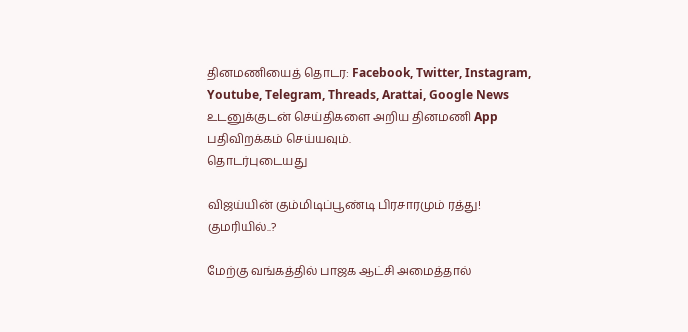தினமணியைத் தொடர: Facebook, Twitter, Instagram, Youtube, Telegram, Threads, Arattai, Google News
உடனுக்குடன் செய்திகளை அறிய தினமணி App பதிவிறக்கம் செய்யவும்.
தொடர்புடையது

விஜய்யின் கும்மிடிப்பூண்டி பிரசாரமும் ரத்து! குமரியில்..?

மேற்கு வங்கத்தில் பாஜக ஆட்சி அமைத்தால்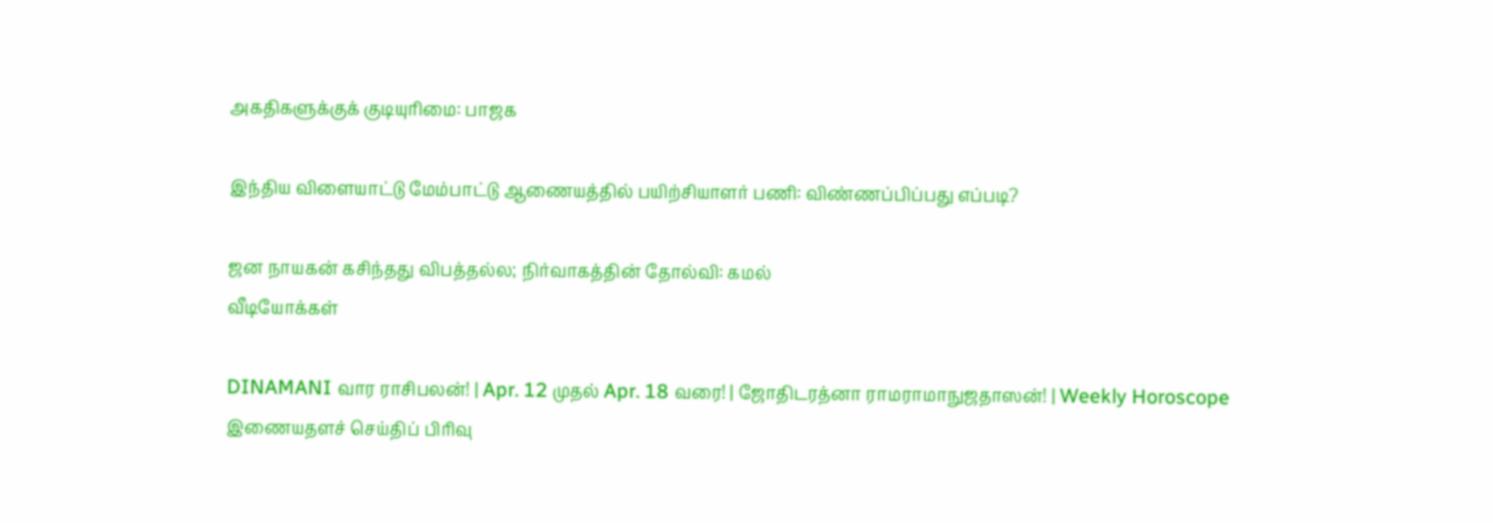அகதிகளுக்குக் குடியுரிமை: பாஜக

இந்திய விளையாட்டு மேம்பாட்டு ஆணையத்தில் பயிற்சியாளர் பணி: விண்ணப்பிப்பது எப்படி?

ஜன நாயகன் கசிந்தது விபத்தல்ல; நிர்வாகத்தின் தோல்வி: கமல்
வீடியோக்கள்

DINAMANI வார ராசிபலன்! | Apr. 12 முதல் Apr. 18 வரை! | ஜோதிடரத்னா ராமராமாநுஜதாஸன்! | Weekly Horoscope
இணையதளச் செய்திப் பிரிவு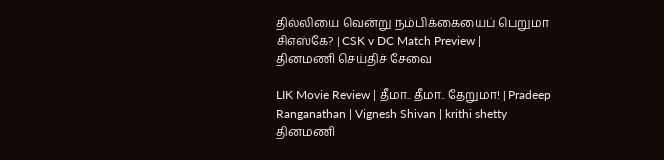தில்லியை வென்று நம்பிக்கையைப் பெறுமா சிஎஸ்கே? | CSK v DC Match Preview |
தினமணி செய்திச் சேவை

LIK Movie Review | தீமா.. தீமா.. தேறுமா! | Pradeep Ranganathan | Vignesh Shivan | krithi shetty
தினமணி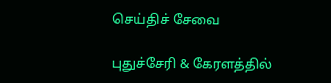செய்திச் சேவை

புதுச்சேரி & கேரளத்தில்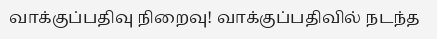வாக்குப்பதிவு நிறைவு! வாக்குப்பதிவில் நடந்த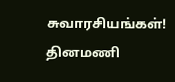சுவாரசியங்கள்!
தினமணி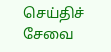செய்திச் சேவை